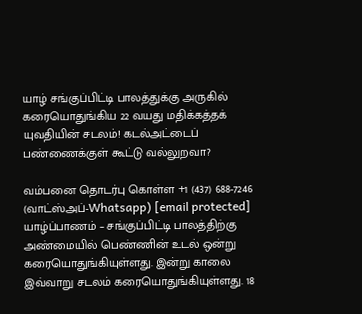யாழ் சங்குப்பிட்டி பாலத்துக்கு அருகில் கரையொதுங்கிய 22 வயது மதிக்கத்தக் யுவதியின் சடலம்! கடல்அட்டைப் பண்ணைக்குள் கூட்டு வல்லுறவா?

வம்பனை தொடர்பு கொள்ள +1 (437) 688-7246 (வாட்ஸ்அப்-Whatsapp) [email protected] யாழ்ப்பாணம் – சங்குப்பிட்டி பாலத்திற்கு அண்மையில் பெண்ணின் உடல் ஒன்று கரையொதுங்கியுள்ளது. இன்று காலை இவ்வாறு சடலம் கரையொதுங்கியுள்ளது. 18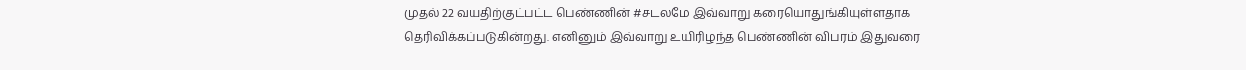முதல் 22 வயதிற்குட்பட்ட பெண்ணின் #சடலமே இவ்வாறு கரையொதுங்கியுள்ளதாக தெரிவிக்கப்படுகின்றது. எனினும் இவ்வாறு உயிரிழந்த பெண்ணின் விபரம் இதுவரை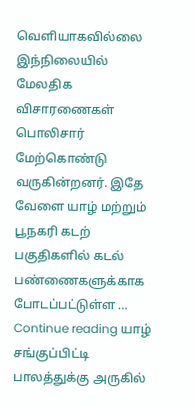வெளியாகவில்லை இந்நிலையில் மேலதிக விசாரணைகள் பொலிசார் மேற்கொண்டு வருகின்றனர். இதே வேளை யாழ் மற்றும் பூநகரி கடற் பகுதிகளில் கடல் பண்ணைகளுக்காக போடப்பட்டுள்ள … Continue reading யாழ் சங்குப்பிட்டி பாலத்துக்கு அருகில்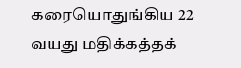கரையொதுங்கிய 22 வயது மதிக்கத்தக்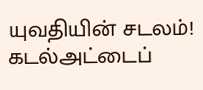யுவதியின் சடலம்! கடல்அட்டைப்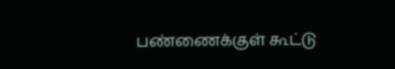பண்ணைக்குள் கூட்டு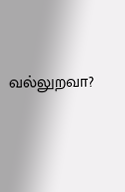வல்லுறவா?